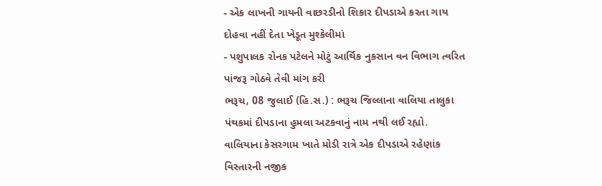- એક લાખની ગાયની વાછરડીનો શિકાર દીપડાએ કરતા ગાય દોહવા નહીં દેતા ખેડૂત મુશ્કેલીમાં
- પશુપાલક રોનક પટેલને મોટું આર્થિક નુકસાન વન વિભાગ ત્વરિત પાંજરૂ ગોઠવે તેવી માંગ કરી
ભરૂચ, 08 જુલાઈ (હિ.સ.) : ભરૂચ જિલ્લાના વાલિયા તાલુકા પંથકમાં દીપડાના હુમલા અટકવાનું નામ નથી લઈ રહ્યો. વાલિયાના કેસરગામ ખાતે મોડી રાત્રે એક દીપડાએ રહેણાંક વિસ્તારની નજીક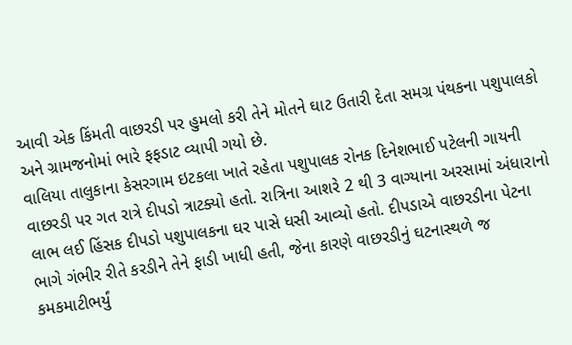આવી એક કિંમતી વાછરડી પર હુમલો કરી તેને મોતને ઘાટ ઉતારી દેતા સમગ્ર પંથકના પશુપાલકો અને ગ્રામજનોમાં ભારે ફફડાટ વ્યાપી ગયો છે.
વાલિયા તાલુકાના કેસરગામ ઇટકલા ખાતે રહેતા પશુપાલક રોનક દિનેશભાઈ પટેલની ગાયની વાછરડી પર ગત રાત્રે દીપડો ત્રાટક્યો હતો. રાત્રિના આશરે 2 થી 3 વાગ્યાના અરસામાં અંધારાનો લાભ લઈ હિંસક દીપડો પશુપાલકના ઘર પાસે ધસી આવ્યો હતો. દીપડાએ વાછરડીના પેટના ભાગે ગંભીર રીતે કરડીને તેને ફાડી ખાધી હતી, જેના કારણે વાછરડીનું ઘટનાસ્થળે જ કમકમાટીભર્યું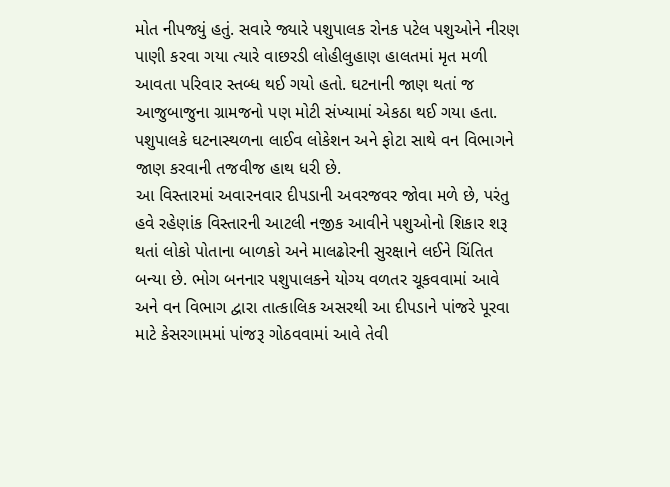મોત નીપજ્યું હતું. સવારે જ્યારે પશુપાલક રોનક પટેલ પશુઓને નીરણ પાણી કરવા ગયા ત્યારે વાછરડી લોહીલુહાણ હાલતમાં મૃત મળી આવતા પરિવાર સ્તબ્ધ થઈ ગયો હતો. ઘટનાની જાણ થતાં જ આજુબાજુના ગ્રામજનો પણ મોટી સંખ્યામાં એકઠા થઈ ગયા હતા. પશુપાલકે ઘટનાસ્થળના લાઈવ લોકેશન અને ફોટા સાથે વન વિભાગને જાણ કરવાની તજવીજ હાથ ધરી છે.
આ વિસ્તારમાં અવારનવાર દીપડાની અવરજવર જોવા મળે છે, પરંતુ હવે રહેણાંક વિસ્તારની આટલી નજીક આવીને પશુઓનો શિકાર શરૂ થતાં લોકો પોતાના બાળકો અને માલઢોરની સુરક્ષાને લઈને ચિંતિત બન્યા છે. ભોગ બનનાર પશુપાલકને યોગ્ય વળતર ચૂકવવામાં આવે અને વન વિભાગ દ્વારા તાત્કાલિક અસરથી આ દીપડાને પાંજરે પૂરવા માટે કેસરગામમાં પાંજરૂ ગોઠવવામાં આવે તેવી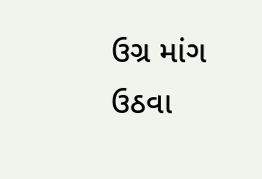ઉગ્ર માંગ ઉઠવા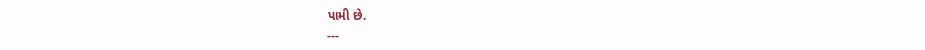પામી છે.
---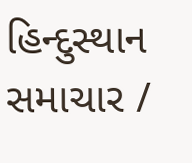હિન્દુસ્થાન સમાચાર /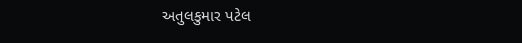અતુલકુમાર પટેલ